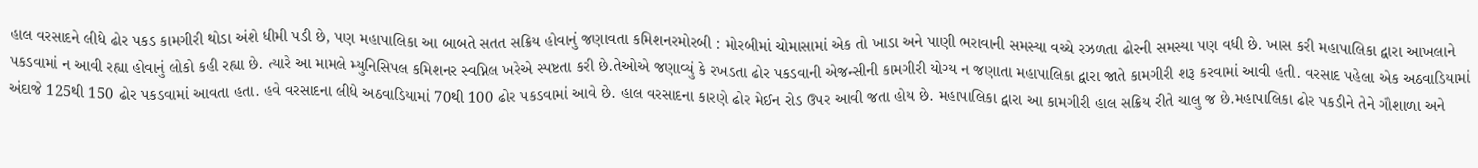હાલ વરસાદને લીધે ઢોર પકડ કામગીરી થોડા અંશે ધીમી પડી છે, પણ મહાપાલિકા આ બાબતે સતત સક્રિય હોવાનું જણાવતા કમિશનરમોરબી : મોરબીમાં ચોમાસામાં એક તો ખાડા અને પાણી ભરાવાની સમસ્યા વચ્ચે રઝળતા ઢોરની સમસ્યા પણ વધી છે. ખાસ કરી મહાપાલિકા દ્વારા આખલાને પકડવામાં ન આવી રહ્યા હોવાનું લોકો કહી રહ્યા છે. ત્યારે આ મામલે મ્યુનિસિપલ કમિશનર સ્વપ્નિલ ખરેએ સ્પષ્ટતા કરી છે.તેઓએ જણાવ્યું કે રખડતા ઢોર પકડવાની એજન્સીની કામગીરી યોગ્ય ન જણાતા મહાપાલિકા દ્વારા જાતે કામગીરી શરૂ કરવામાં આવી હતી. વરસાદ પહેલા એક અઠવાડિયામાં અંદાજે 125થી 150 ઢોર પકડવામાં આવતા હતા. હવે વરસાદના લીધે અઠવાડિયામાં 70થી 100 ઢોર પકડવામાં આવે છે. હાલ વરસાદના કારણે ઢોર મેઈન રોડ ઉપર આવી જતા હોય છે. મહાપાલિકા દ્વારા આ કામગીરી હાલ સક્રિય રીતે ચાલુ જ છે.મહાપાલિકા ઢોર પકડીને તેને ગૌશાળા અને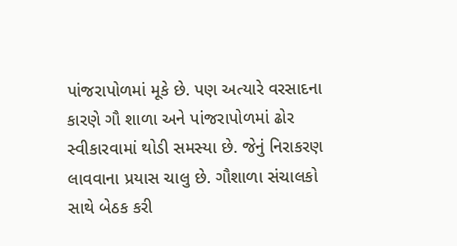પાંજરાપોળમાં મૂકે છે. પણ અત્યારે વરસાદના કારણે ગૌ શાળા અને પાંજરાપોળમાં ઢોર સ્વીકારવામાં થોડી સમસ્યા છે. જેનું નિરાકરણ લાવવાના પ્રયાસ ચાલુ છે. ગૌશાળા સંચાલકો સાથે બેઠક કરી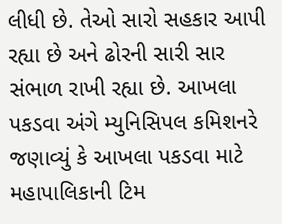લીધી છે. તેઓ સારો સહકાર આપી રહ્યા છે અને ઢોરની સારી સાર સંભાળ રાખી રહ્યા છે. આખલા પકડવા અંગે મ્યુનિસિપલ કમિશનરે જણાવ્યું કે આખલા પકડવા માટે મહાપાલિકાની ટિમ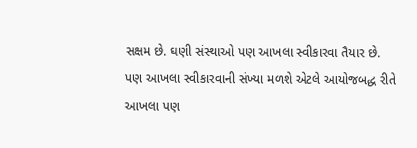સક્ષમ છે. ઘણી સંસ્થાઓ પણ આખલા સ્વીકારવા તૈયાર છે. પણ આખલા સ્વીકારવાની સંખ્યા મળશે એટલે આયોજબદ્ધ રીતે આખલા પણ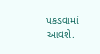પકડવામાં આવશે.